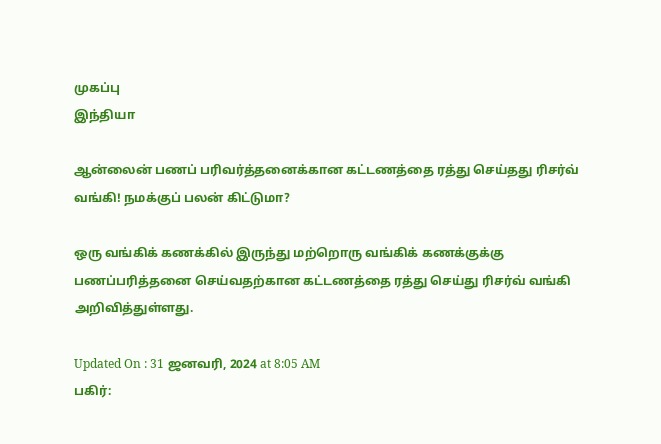முகப்பு
இந்தியா

ஆன்லைன் பணப் பரிவர்த்தனைக்கான கட்டணத்தை ரத்து செய்தது ரிசர்வ் வங்கி! நமக்குப் பலன் கிட்டுமா?

ஒரு வங்கிக் கணக்கில் இருந்து மற்றொரு வங்கிக் கணக்குக்கு பணப்பரித்தனை செய்வதற்கான கட்டணத்தை ரத்து செய்து ரிசர்வ் வங்கி அறிவித்துள்ளது.

Updated On : 31 ஜனவரி, 2024 at 8:05 AM
பகிர்: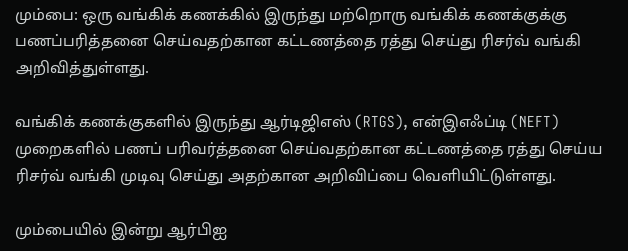மும்பை: ஒரு வங்கிக் கணக்கில் இருந்து மற்றொரு வங்கிக் கணக்குக்கு பணப்பரித்தனை செய்வதற்கான கட்டணத்தை ரத்து செய்து ரிசர்வ் வங்கி அறிவித்துள்ளது.

வங்கிக் கணக்குகளில் இருந்து ஆர்டிஜிஎஸ் (RTGS), என்இஎஃப்டி (NEFT) முறைகளில் பணப் பரிவர்த்தனை செய்வதற்கான கட்டணத்தை ரத்து செய்ய ரிசர்வ் வங்கி முடிவு செய்து அதற்கான அறிவிப்பை வெளியிட்டுள்ளது.

மும்பையில் இன்று ஆர்பிஐ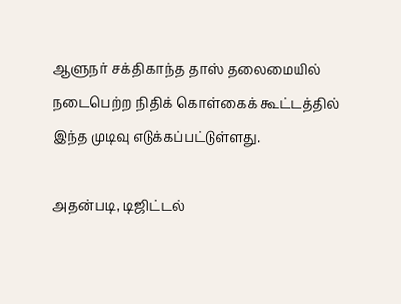ஆளுநர் சக்திகாந்த தாஸ் தலைமையில் நடைபெற்ற நிதிக் கொள்கைக் கூட்டத்தில் இந்த முடிவு எடுக்கப்பட்டுள்ளது.

அதன்படி, டிஜிட்டல்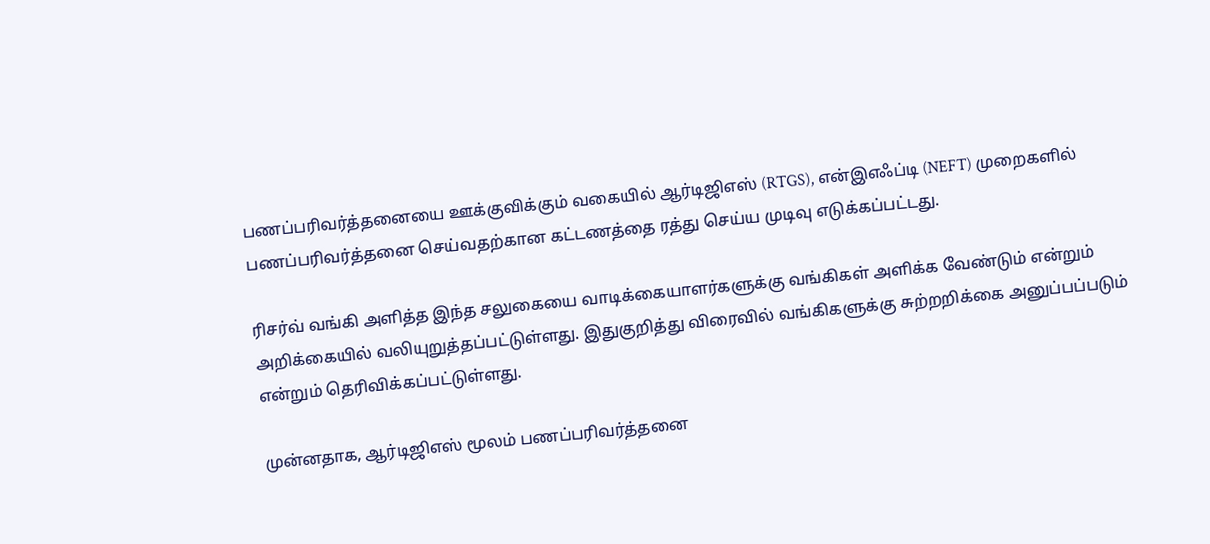பணப்பரிவர்த்தனையை ஊக்குவிக்கும் வகையில் ஆர்டிஜிஎஸ் (RTGS), என்இஎஃப்டி (NEFT) முறைகளில் பணப்பரிவர்த்தனை செய்வதற்கான கட்டணத்தை ரத்து செய்ய முடிவு எடுக்கப்பட்டது.

ரிசர்வ் வங்கி அளித்த இந்த சலுகையை வாடிக்கையாளர்களுக்கு வங்கிகள் அளிக்க வேண்டும் என்றும் அறிக்கையில் வலியுறுத்தப்பட்டுள்ளது. இதுகுறித்து விரைவில் வங்கிகளுக்கு சுற்றறிக்கை அனுப்பப்படும் என்றும் தெரிவிக்கப்பட்டுள்ளது.

முன்னதாக, ஆர்டிஜிஎஸ் மூலம் பணப்பரிவர்த்தனை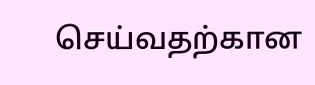செய்வதற்கான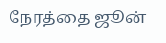நேரத்தை ஜூன்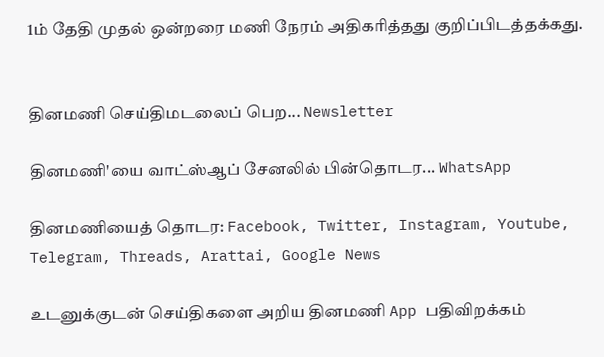1ம் தேதி முதல் ஒன்றரை மணி நேரம் அதிகரித்தது குறிப்பிடத்தக்கது.


தினமணி செய்திமடலைப் பெற... Newsletter

தினமணி'யை வாட்ஸ்ஆப் சேனலில் பின்தொடர... WhatsApp

தினமணியைத் தொடர: Facebook, Twitter, Instagram, Youtube, Telegram, Threads, Arattai, Google News

உடனுக்குடன் செய்திகளை அறிய தினமணி App பதிவிறக்கம்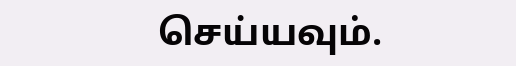செய்யவும்.